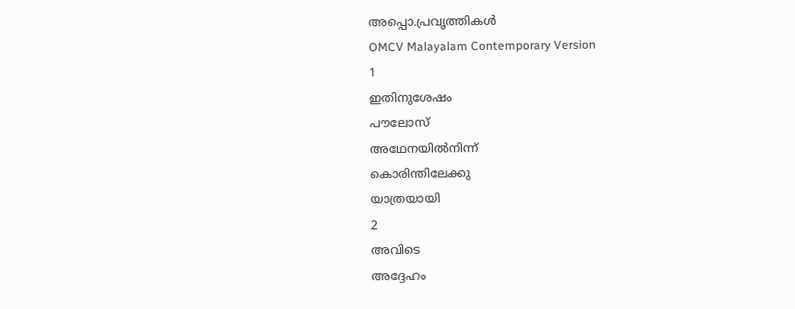അപ്പൊ.പ്രവൃത്തികൾ
OMCV Malayalam Contemporary Version
1
ഇതിനുശേഷം
പൗലോസ്
അഥേനയിൽനിന്ന്
കൊരിന്തിലേക്കു
യാത്രയായി
2
അവിടെ
അദ്ദേഹം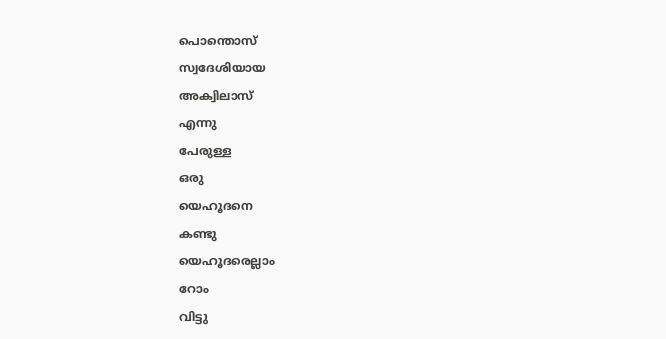പൊന്തൊസ്
സ്വദേശിയായ
അക്വിലാസ്
എന്നു
പേരുള്ള
ഒരു
യെഹൂദനെ
കണ്ടു
യെഹൂദരെല്ലാം
റോം
വിട്ടു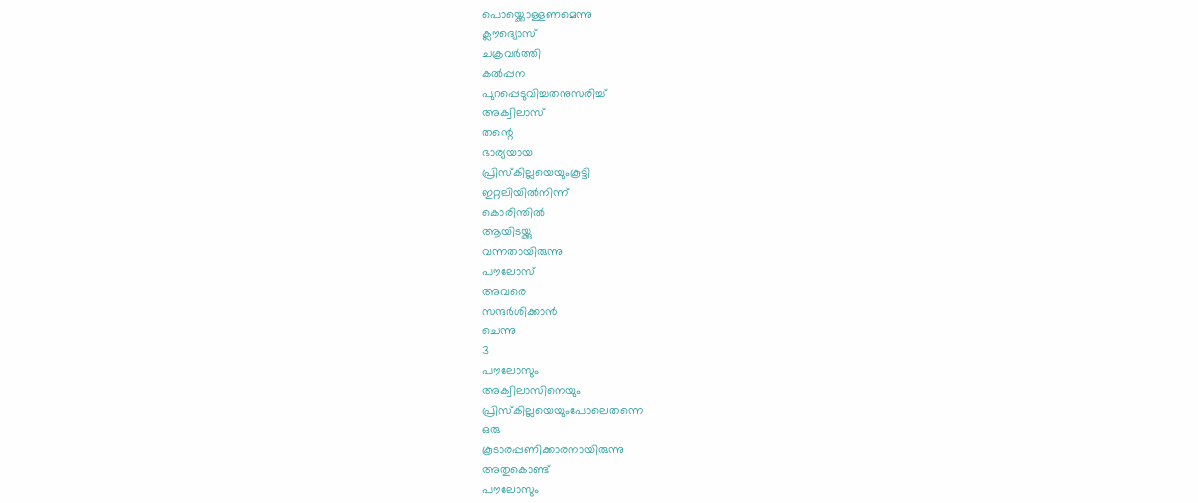പൊയ്ക്കൊള്ളണമെന്നു
ക്ലൗദ്യൊസ്
ചക്രവർത്തി
കൽപ്പന
പുറപ്പെടുവിച്ചതനുസരിച്ച്
അക്വിലാസ്
തന്റെ
ഭാര്യയായ
പ്രിസ്കില്ലയെയുംകൂട്ടി
ഇറ്റലിയിൽനിന്ന്
കൊരിന്തിൽ
ആയിടയ്ക്കു
വന്നതായിരുന്നു
പൗലോസ്
അവരെ
സന്ദർശിക്കാൻ
ചെന്നു
3
പൗലോസും
അക്വിലാസിനെയും
പ്രിസ്കില്ലയെയുംപോലെതന്നെ
ഒരു
കൂടാരപ്പണിക്കാരനായിരുന്നു
അതുകൊണ്ട്
പൗലോസും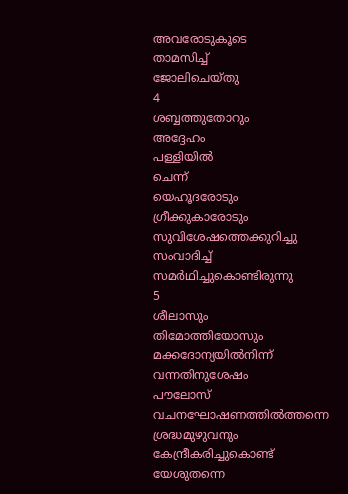അവരോടുകൂടെ
താമസിച്ച്
ജോലിചെയ്തു
4
ശബ്ബത്തുതോറും
അദ്ദേഹം
പള്ളിയിൽ
ചെന്ന്
യെഹൂദരോടും
ഗ്രീക്കുകാരോടും
സുവിശേഷത്തെക്കുറിച്ചു
സംവാദിച്ച്
സമർഥിച്ചുകൊണ്ടിരുന്നു
5
ശീലാസും
തിമോത്തിയോസും
മക്കദോന്യയിൽനിന്ന്
വന്നതിനുശേഷം
പൗലോസ്
വചനഘോഷണത്തിൽത്തന്നെ
ശ്രദ്ധമുഴുവനും
കേന്ദ്രീകരിച്ചുകൊണ്ട്
യേശുതന്നെ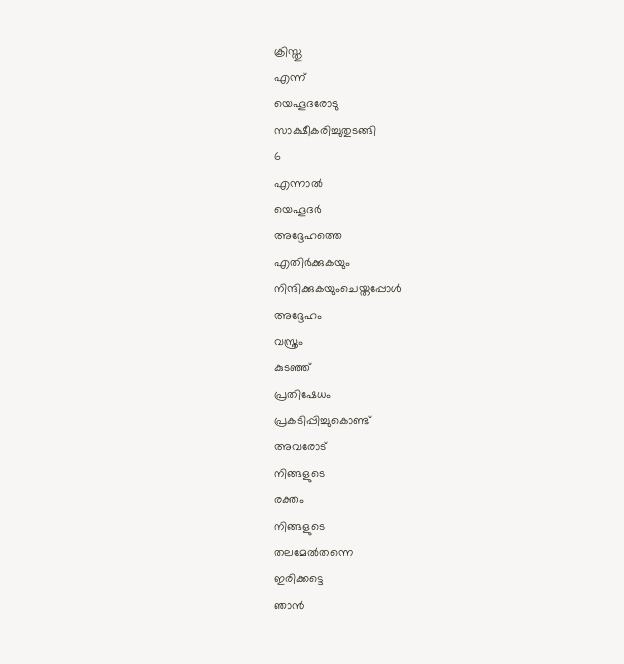ക്രിസ്തു
എന്ന്
യെഹൂദരോടു
സാക്ഷീകരിച്ചുതുടങ്ങി
6
എന്നാൽ
യെഹൂദർ
അദ്ദേഹത്തെ
എതിർക്കുകയും
നിന്ദിക്കുകയുംചെയ്തപ്പോൾ
അദ്ദേഹം
വസ്ത്രം
കുടഞ്ഞ്
പ്രതിഷേധം
പ്രകടിപ്പിച്ചുകൊണ്ട്
അവരോട്
നിങ്ങളുടെ
രക്തം
നിങ്ങളുടെ
തലമേൽതന്നെ
ഇരിക്കട്ടെ
ഞാൻ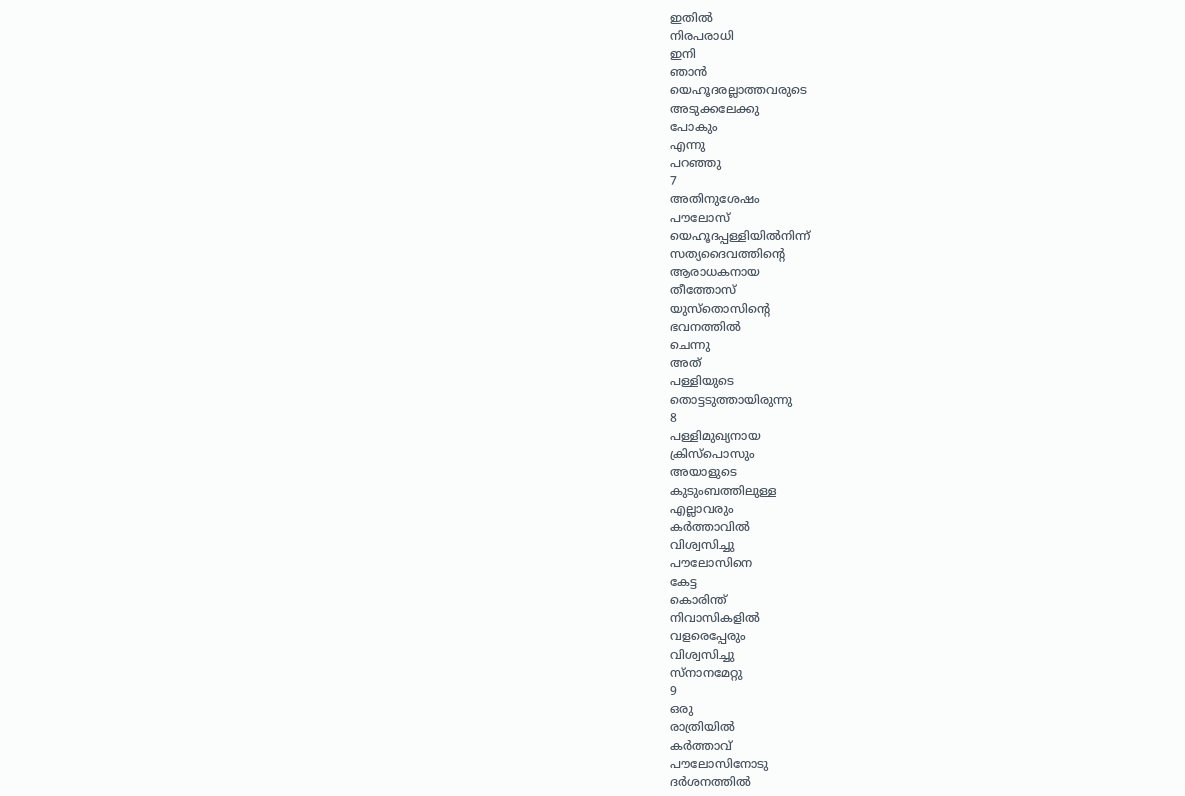ഇതിൽ
നിരപരാധി
ഇനി
ഞാൻ
യെഹൂദരല്ലാത്തവരുടെ
അടുക്കലേക്കു
പോകും
എന്നു
പറഞ്ഞു
7
അതിനുശേഷം
പൗലോസ്
യെഹൂദപ്പള്ളിയിൽനിന്ന്
സത്യദൈവത്തിന്റെ
ആരാധകനായ
തീത്തോസ്
യുസ്തൊസിന്റെ
ഭവനത്തിൽ
ചെന്നു
അത്
പള്ളിയുടെ
തൊട്ടടുത്തായിരുന്നു
8
പള്ളിമുഖ്യനായ
ക്രിസ്പൊസും
അയാളുടെ
കുടുംബത്തിലുള്ള
എല്ലാവരും
കർത്താവിൽ
വിശ്വസിച്ചു
പൗലോസിനെ
കേട്ട
കൊരിന്ത്
നിവാസികളിൽ
വളരെപ്പേരും
വിശ്വസിച്ചു
സ്നാനമേറ്റു
9
ഒരു
രാത്രിയിൽ
കർത്താവ്
പൗലോസിനോടു
ദർശനത്തിൽ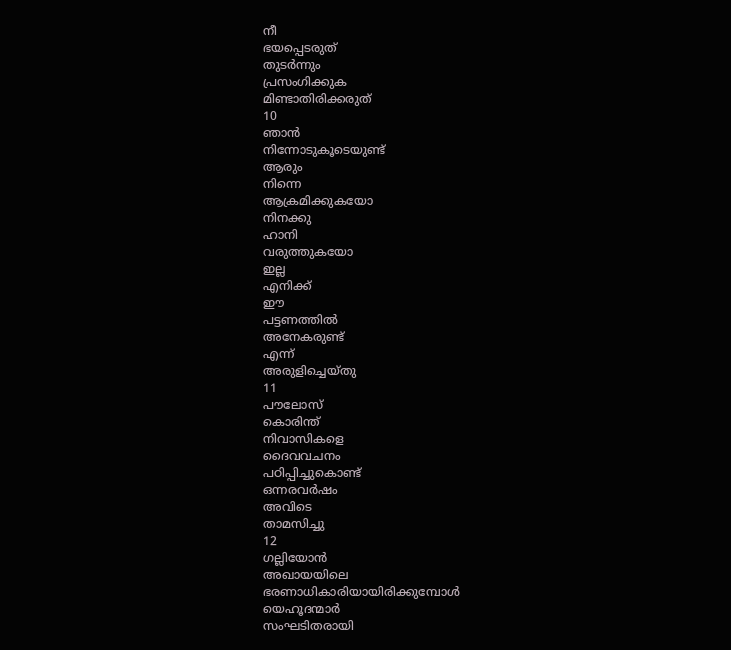നീ
ഭയപ്പെടരുത്
തുടർന്നും
പ്രസംഗിക്കുക
മിണ്ടാതിരിക്കരുത്
10
ഞാൻ
നിന്നോടുകൂടെയുണ്ട്
ആരും
നിന്നെ
ആക്രമിക്കുകയോ
നിനക്കു
ഹാനി
വരുത്തുകയോ
ഇല്ല
എനിക്ക്
ഈ
പട്ടണത്തിൽ
അനേകരുണ്ട്
എന്ന്
അരുളിച്ചെയ്തു
11
പൗലോസ്
കൊരിന്ത്
നിവാസികളെ
ദൈവവചനം
പഠിപ്പിച്ചുകൊണ്ട്
ഒന്നരവർഷം
അവിടെ
താമസിച്ചു
12
ഗല്ലിയോൻ
അഖായയിലെ
ഭരണാധികാരിയായിരിക്കുമ്പോൾ
യെഹൂദന്മാർ
സംഘടിതരായി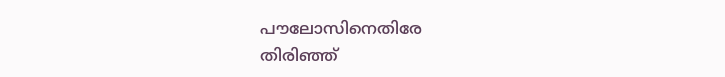പൗലോസിനെതിരേ
തിരിഞ്ഞ്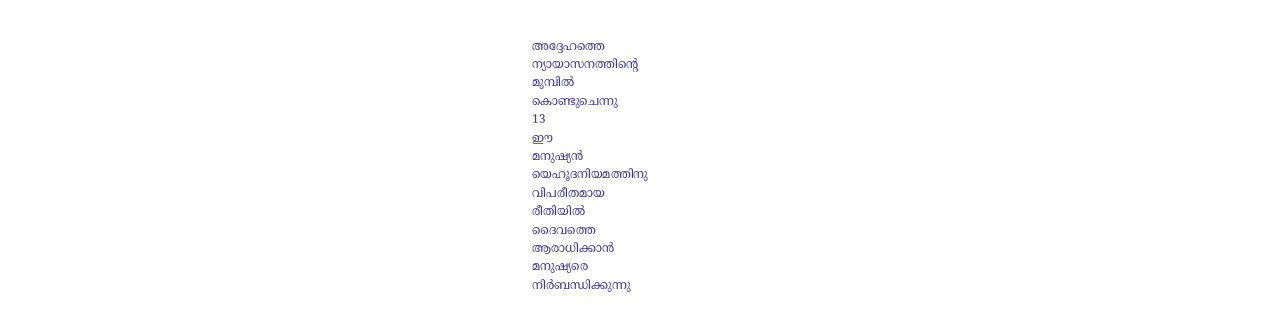അദ്ദേഹത്തെ
ന്യായാസനത്തിന്റെ
മുമ്പിൽ
കൊണ്ടുചെന്നു
13
ഈ
മനുഷ്യൻ
യെഹൂദനിയമത്തിനു
വിപരീതമായ
രീതിയിൽ
ദൈവത്തെ
ആരാധിക്കാൻ
മനുഷ്യരെ
നിർബന്ധിക്കുന്നു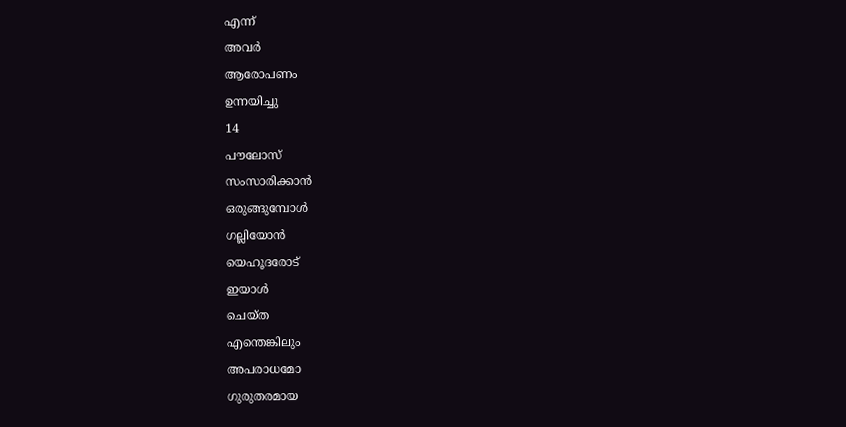എന്ന്
അവർ
ആരോപണം
ഉന്നയിച്ചു
14
പൗലോസ്
സംസാരിക്കാൻ
ഒരുങ്ങുമ്പോൾ
ഗല്ലിയോൻ
യെഹൂദരോട്
ഇയാൾ
ചെയ്ത
എന്തെങ്കിലും
അപരാധമോ
ഗുരുതരമായ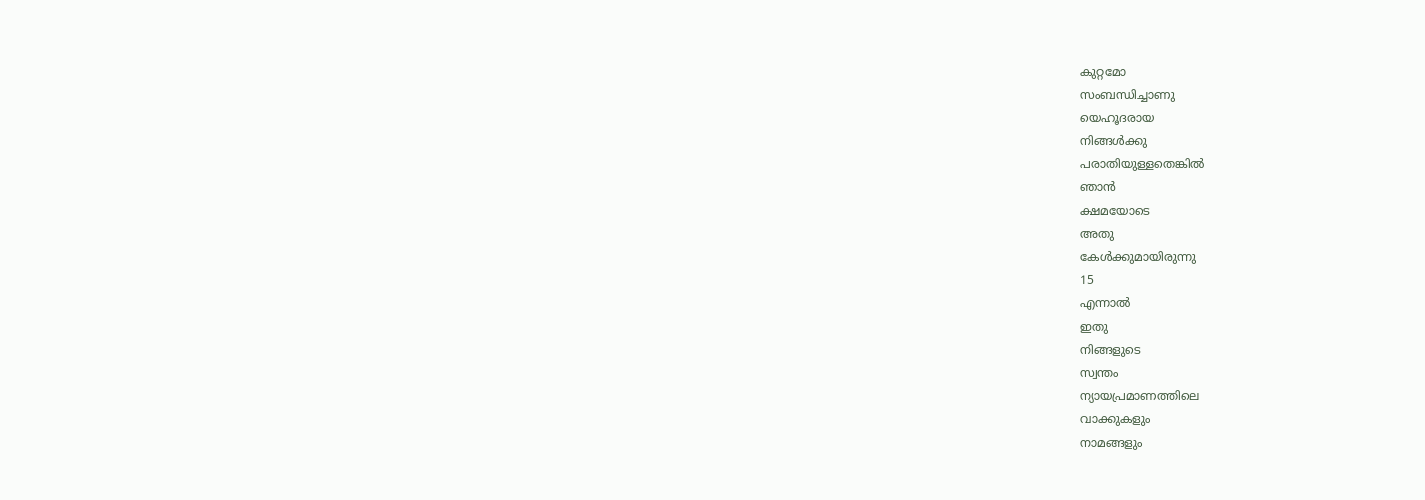കുറ്റമോ
സംബന്ധിച്ചാണു
യെഹൂദരായ
നിങ്ങൾക്കു
പരാതിയുള്ളതെങ്കിൽ
ഞാൻ
ക്ഷമയോടെ
അതു
കേൾക്കുമായിരുന്നു
15
എന്നാൽ
ഇതു
നിങ്ങളുടെ
സ്വന്തം
ന്യായപ്രമാണത്തിലെ
വാക്കുകളും
നാമങ്ങളും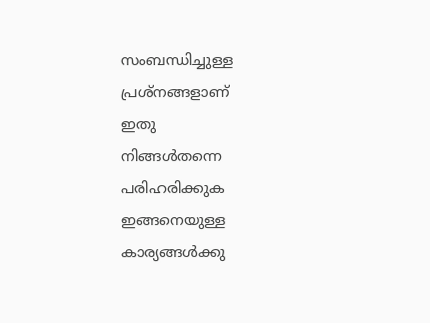സംബന്ധിച്ചുള്ള
പ്രശ്നങ്ങളാണ്
ഇതു
നിങ്ങൾതന്നെ
പരിഹരിക്കുക
ഇങ്ങനെയുള്ള
കാര്യങ്ങൾക്കു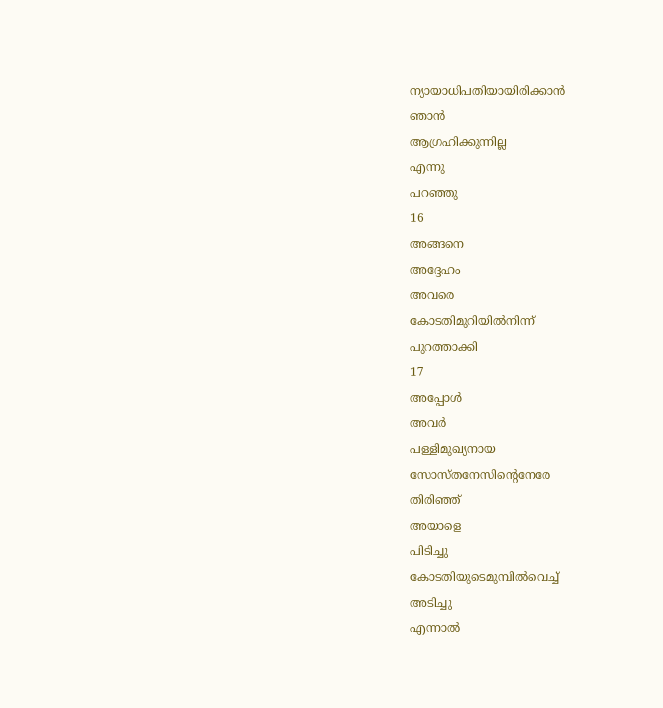ന്യായാധിപതിയായിരിക്കാൻ
ഞാൻ
ആഗ്രഹിക്കുന്നില്ല
എന്നു
പറഞ്ഞു
16
അങ്ങനെ
അദ്ദേഹം
അവരെ
കോടതിമുറിയിൽനിന്ന്
പുറത്താക്കി
17
അപ്പോൾ
അവർ
പള്ളിമുഖ്യനായ
സോസ്തനേസിന്റെനേരേ
തിരിഞ്ഞ്
അയാളെ
പിടിച്ചു
കോടതിയുടെമുമ്പിൽവെച്ച്
അടിച്ചു
എന്നാൽ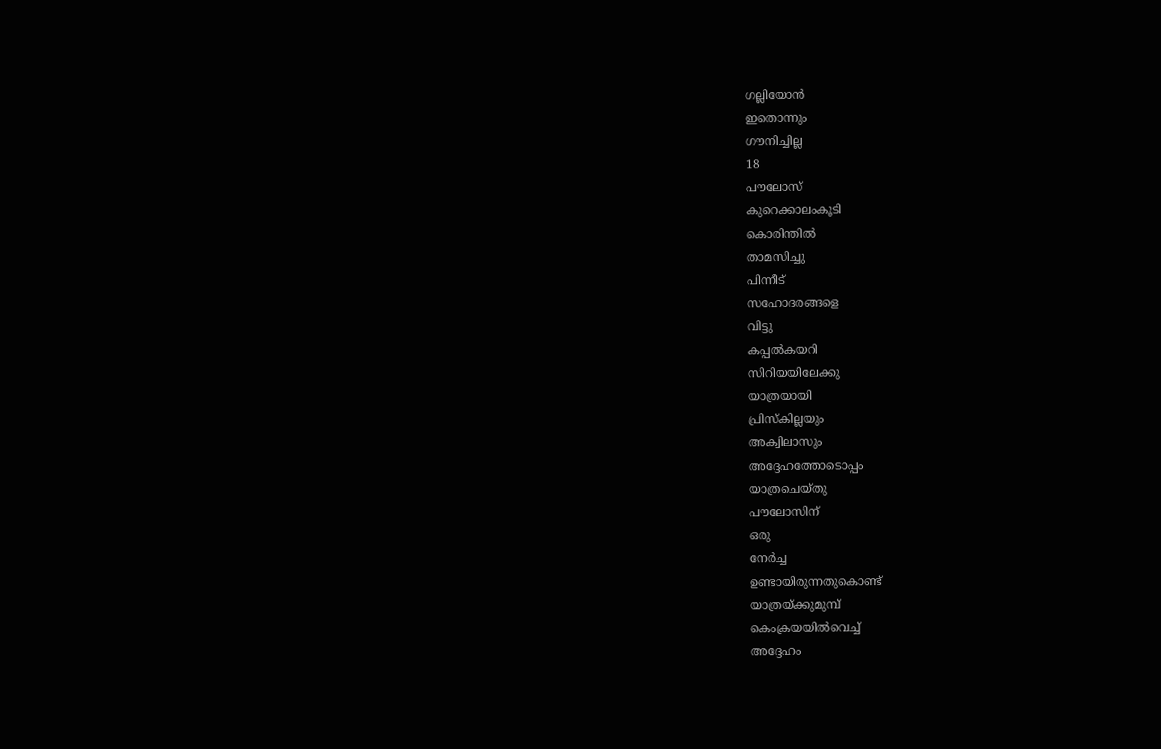ഗല്ലിയോൻ
ഇതൊന്നും
ഗൗനിച്ചില്ല
18
പൗലോസ്
കുറെക്കാലംകൂടി
കൊരിന്തിൽ
താമസിച്ചു
പിന്നീട്
സഹോദരങ്ങളെ
വിട്ടു
കപ്പൽകയറി
സിറിയയിലേക്കു
യാത്രയായി
പ്രിസ്കില്ലയും
അക്വിലാസും
അദ്ദേഹത്തോടൊപ്പം
യാത്രചെയ്തു
പൗലോസിന്
ഒരു
നേർച്ച
ഉണ്ടായിരുന്നതുകൊണ്ട്
യാത്രയ്ക്കുമുമ്പ്
കെംക്രയയിൽവെച്ച്
അദ്ദേഹം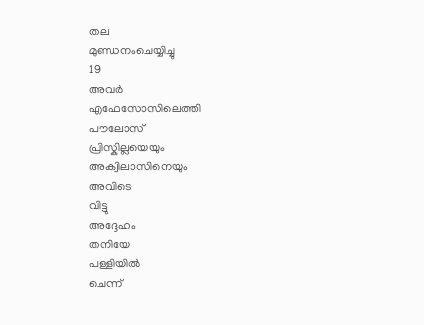തല
മുണ്ഡനംചെയ്യിച്ചു
19
അവർ
എഫേസോസിലെത്തി
പൗലോസ്
പ്രിസ്കില്ലയെയും
അക്വിലാസിനെയും
അവിടെ
വിട്ടു
അദ്ദേഹം
തനിയേ
പള്ളിയിൽ
ചെന്ന്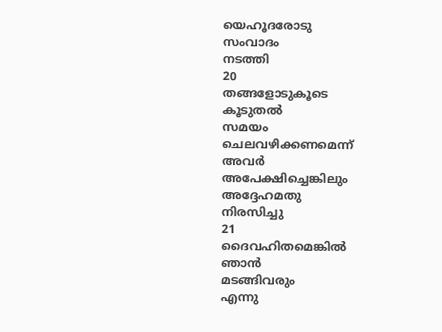യെഹൂദരോടു
സംവാദം
നടത്തി
20
തങ്ങളോടുകൂടെ
കൂടുതൽ
സമയം
ചെലവഴിക്കണമെന്ന്
അവർ
അപേക്ഷിച്ചെങ്കിലും
അദ്ദേഹമതു
നിരസിച്ചു
21
ദൈവഹിതമെങ്കിൽ
ഞാൻ
മടങ്ങിവരും
എന്നു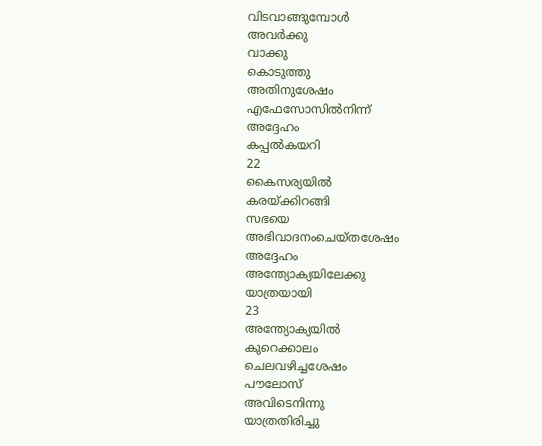വിടവാങ്ങുമ്പോൾ
അവർക്കു
വാക്കു
കൊടുത്തു
അതിനുശേഷം
എഫേസോസിൽനിന്ന്
അദ്ദേഹം
കപ്പൽകയറി
22
കൈസര്യയിൽ
കരയ്ക്കിറങ്ങി
സഭയെ
അഭിവാദനംചെയ്തശേഷം
അദ്ദേഹം
അന്ത്യോക്യയിലേക്കു
യാത്രയായി
23
അന്ത്യോക്യയിൽ
കുറെക്കാലം
ചെലവഴിച്ചശേഷം
പൗലോസ്
അവിടെനിന്നു
യാത്രതിരിച്ചു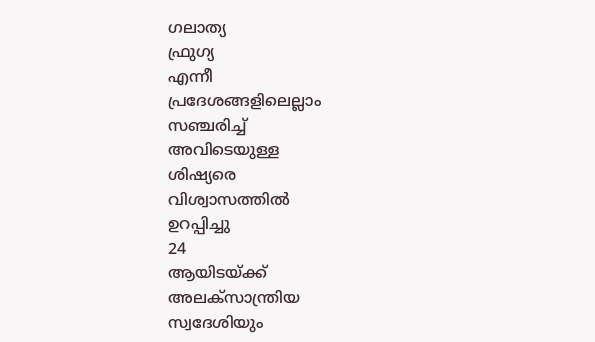ഗലാത്യ
ഫ്രുഗ്യ
എന്നീ
പ്രദേശങ്ങളിലെല്ലാം
സഞ്ചരിച്ച്
അവിടെയുള്ള
ശിഷ്യരെ
വിശ്വാസത്തിൽ
ഉറപ്പിച്ചു
24
ആയിടയ്ക്ക്
അലക്സാന്ത്രിയ
സ്വദേശിയും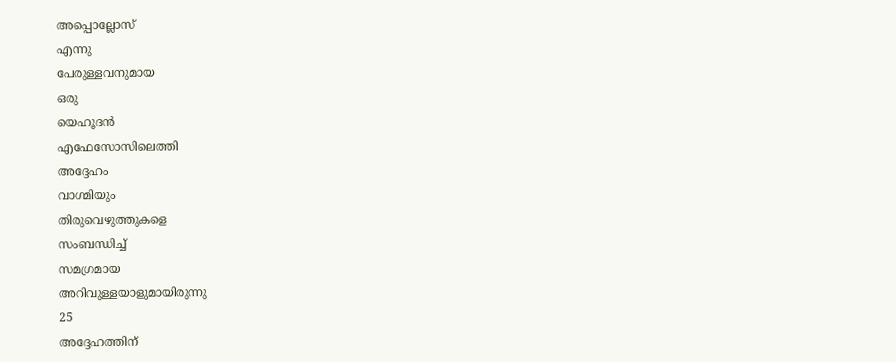അപ്പൊല്ലോസ്
എന്നു
പേരുള്ളവനുമായ
ഒരു
യെഹൂദൻ
എഫേസോസിലെത്തി
അദ്ദേഹം
വാഗ്മിയും
തിരുവെഴുത്തുകളെ
സംബന്ധിച്ച്
സമഗ്രമായ
അറിവുള്ളയാളുമായിരുന്നു
25
അദ്ദേഹത്തിന്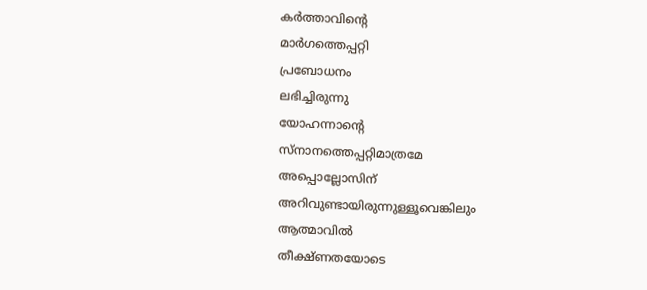കർത്താവിന്റെ
മാർഗത്തെപ്പറ്റി
പ്രബോധനം
ലഭിച്ചിരുന്നു
യോഹന്നാന്റെ
സ്നാനത്തെപ്പറ്റിമാത്രമേ
അപ്പൊല്ലോസിന്
അറിവുണ്ടായിരുന്നുള്ളൂവെങ്കിലും
ആത്മാവിൽ
തീക്ഷ്ണതയോടെ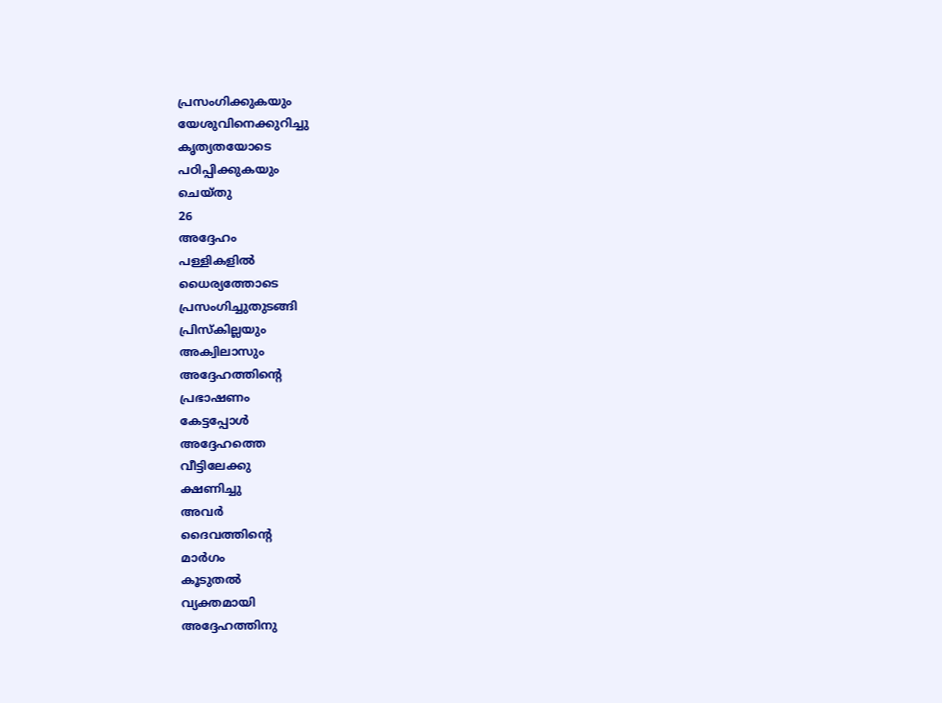പ്രസംഗിക്കുകയും
യേശുവിനെക്കുറിച്ചു
കൃത്യതയോടെ
പഠിപ്പിക്കുകയും
ചെയ്തു
26
അദ്ദേഹം
പള്ളികളിൽ
ധൈര്യത്തോടെ
പ്രസംഗിച്ചുതുടങ്ങി
പ്രിസ്കില്ലയും
അക്വിലാസും
അദ്ദേഹത്തിന്റെ
പ്രഭാഷണം
കേട്ടപ്പോൾ
അദ്ദേഹത്തെ
വീട്ടിലേക്കു
ക്ഷണിച്ചു
അവർ
ദൈവത്തിന്റെ
മാർഗം
കൂടുതൽ
വ്യക്തമായി
അദ്ദേഹത്തിനു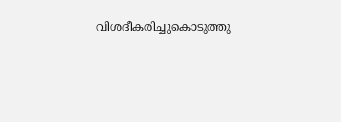വിശദീകരിച്ചുകൊടുത്തു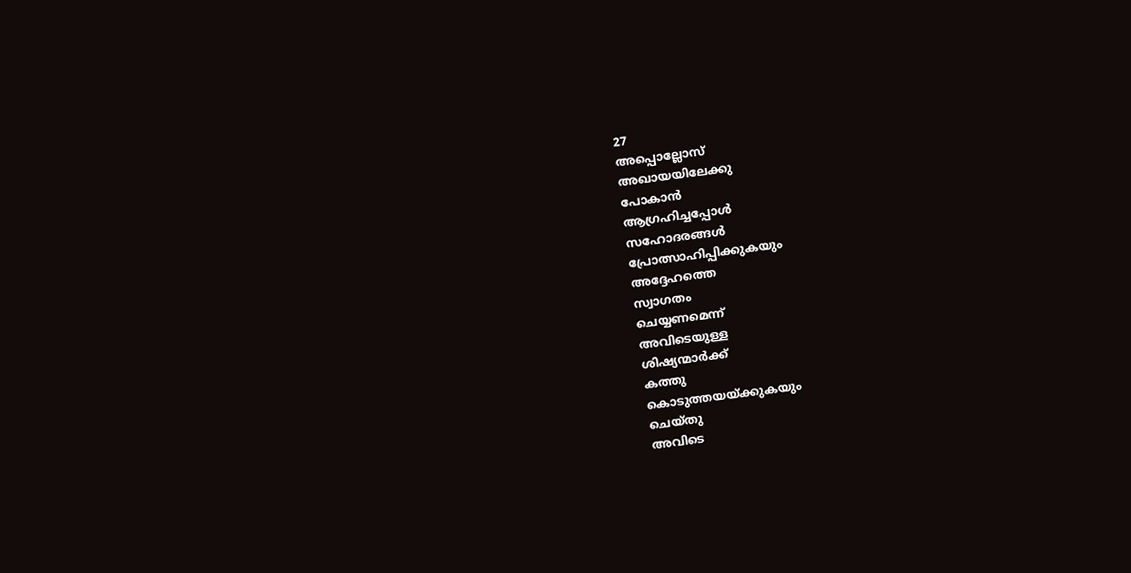27
അപ്പൊല്ലോസ്
അഖായയിലേക്കു
പോകാൻ
ആഗ്രഹിച്ചപ്പോൾ
സഹോദരങ്ങൾ
പ്രോത്സാഹിപ്പിക്കുകയും
അദ്ദേഹത്തെ
സ്വാഗതം
ചെയ്യണമെന്ന്
അവിടെയുള്ള
ശിഷ്യന്മാർക്ക്
കത്തു
കൊടുത്തയയ്ക്കുകയും
ചെയ്തു
അവിടെ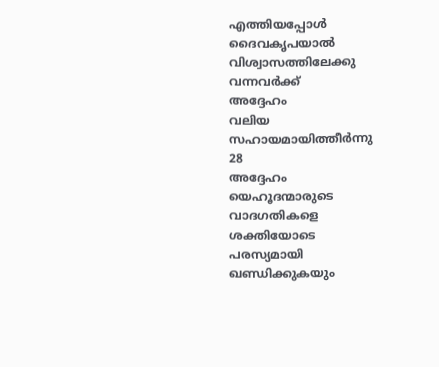എത്തിയപ്പോൾ
ദൈവകൃപയാൽ
വിശ്വാസത്തിലേക്കു
വന്നവർക്ക്
അദ്ദേഹം
വലിയ
സഹായമായിത്തീർന്നു
28
അദ്ദേഹം
യെഹൂദന്മാരുടെ
വാദഗതികളെ
ശക്തിയോടെ
പരസ്യമായി
ഖണ്ഡിക്കുകയും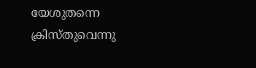യേശുതന്നെ
ക്രിസ്തുവെന്നു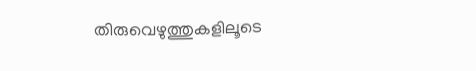തിരുവെഴുത്തുകളിലൂടെ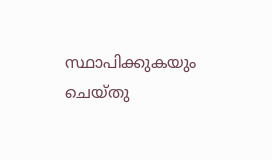സ്ഥാപിക്കുകയും
ചെയ്തു